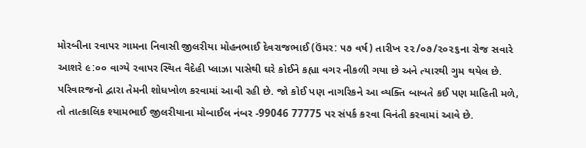મોરબીના રવાપર ગામના નિવાસી જીલરીયા મોહનભાઈ દેવરાજભાઈ (ઉંમર: ૫૭ વર્ષ) તારીખ ૨૨/૦૭/૨૦૨૬ના રોજ સવારે આશરે ૯:૦૦ વાગ્યે રવાપર સ્થિત વૈદેહી પ્લાઝા પાસેથી ઘરે કોઈને કહ્યા વગર નીકળી ગયા છે અને ત્યારથી ગુમ થયેલ છે.
પરિવારજનો દ્વારા તેમની શોધખોળ કરવામાં આવી રહી છે. જો કોઈ પણ નાગરિકને આ વ્યક્તિ બાબતે કઈ પણ માહિતી મળે, તો તાત્કાલિક શ્યામભાઈ જીલરીયાના મોબાઈલ નંબર -99046 77775 પર સંપર્ક કરવા વિનંતી કરવામાં આવે છે.